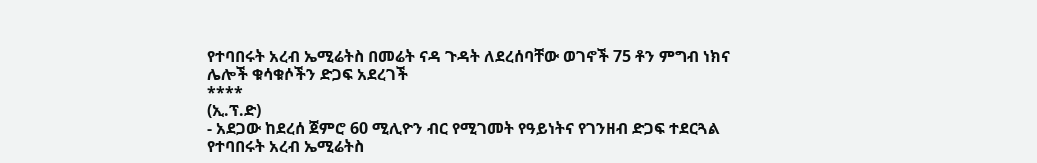የተባበሩት አረብ ኤሚሬትስ በመሬት ናዳ ጉዳት ለደረሰባቸው ወገኖች 75 ቶን ምግብ ነክና ሌሎች ቁሳቁሶችን ድጋፍ አደረገች
****
(ኢ.ፕ.ድ)
- አደጋው ከደረሰ ጀምሮ 60 ሚሊዮን ብር የሚገመት የዓይነትና የገንዘብ ድጋፍ ተደርጓል
የተባበሩት አረብ ኤሚሬትስ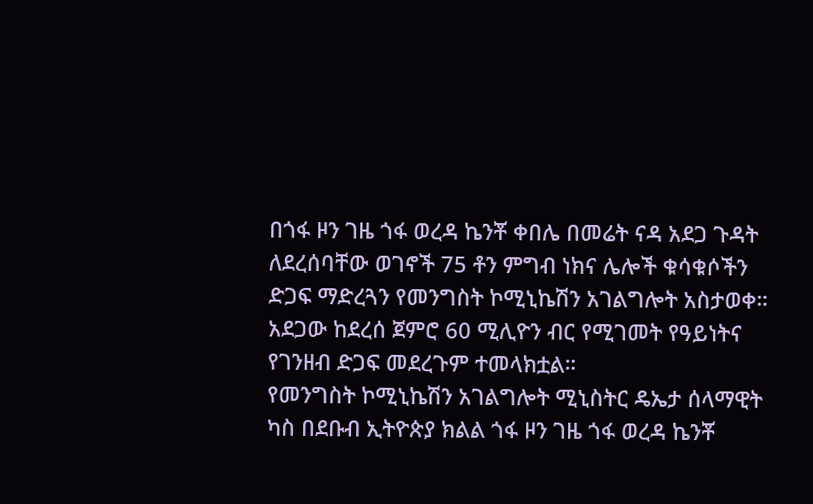በጎፋ ዞን ገዜ ጎፋ ወረዳ ኬንቾ ቀበሌ በመሬት ናዳ አደጋ ጉዳት ለደረሰባቸው ወገኖች 75 ቶን ምግብ ነክና ሌሎች ቁሳቁሶችን ድጋፍ ማድረጓን የመንግስት ኮሚኒኬሽን አገልግሎት አስታወቀ።
አደጋው ከደረሰ ጀምሮ 60 ሚሊዮን ብር የሚገመት የዓይነትና የገንዘብ ድጋፍ መደረጉም ተመላክቷል።
የመንግስት ኮሚኒኬሽን አገልግሎት ሚኒስትር ዴኤታ ሰላማዊት ካስ በደቡብ ኢትዮጵያ ክልል ጎፋ ዞን ገዜ ጎፋ ወረዳ ኬንቾ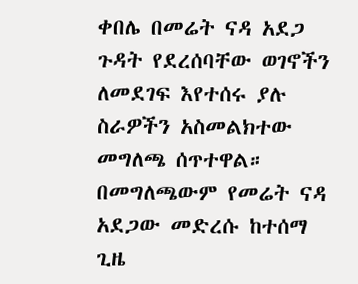ቀበሌ በመሬት ናዳ አደጋ ጉዳት የደረሰባቸው ወገኖችን ለመደገፍ እየተሰሩ ያሉ ስራዎችን አስመልክተው መግለጫ ሰጥተዋል።
በመግለጫውም የመሬት ናዳ አደጋው መድረሱ ከተሰማ ጊዜ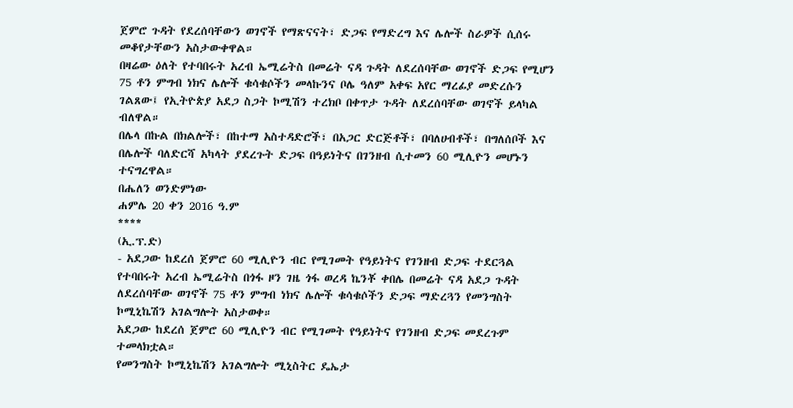ጀምሮ ጉዳት የደረሰባቸውን ወገኖች የማጽናናት፣ ድጋፍ የማድረግ እና ሌሎች ስራዎች ሲሰሩ መቆየታቸውን አስታውቀዋል።
በዛሬው ዕለት የተባበሩት አረብ ኤሚሬትስ በመሬት ናዳ ጉዳት ለደረሰባቸው ወገኖች ድጋፍ የሚሆን 75 ቶን ምግብ ነክና ሌሎች ቁሳቁሶችን መላኩንና ቦሌ ዓለም አቀፍ አየር ማረፊያ መድረሱን ገልጸው፤ የኢትዮጵያ አደጋ ስጋት ኮሚሽን ተረክቦ በቀጥታ ጉዳት ለደረሰባቸው ወገኖች ይላካል ብለዋል።
በሌላ በኩል በክልሎች፣ በከተማ አስተዳድሮች፣ በአጋር ድርጅቶች፣ በባለሀብቶች፣ በግለሰቦች እና በሌሎች ባለድርሻ አካላት ያደረጉት ድጋፍ በዓይነትና በገንዘብ ሲተመን 60 ሚሊዮን መሆኑን ተናግረዋል።
በሔለን ወንድምነው
ሐምሌ 20 ቀን 2016 ዓ.ም
****
(ኢ.ፕ.ድ)
- አደጋው ከደረሰ ጀምሮ 60 ሚሊዮን ብር የሚገመት የዓይነትና የገንዘብ ድጋፍ ተደርጓል
የተባበሩት አረብ ኤሚሬትስ በጎፋ ዞን ገዜ ጎፋ ወረዳ ኬንቾ ቀበሌ በመሬት ናዳ አደጋ ጉዳት ለደረሰባቸው ወገኖች 75 ቶን ምግብ ነክና ሌሎች ቁሳቁሶችን ድጋፍ ማድረጓን የመንግስት ኮሚኒኬሽን አገልግሎት አስታወቀ።
አደጋው ከደረሰ ጀምሮ 60 ሚሊዮን ብር የሚገመት የዓይነትና የገንዘብ ድጋፍ መደረጉም ተመላክቷል።
የመንግስት ኮሚኒኬሽን አገልግሎት ሚኒስትር ዴኤታ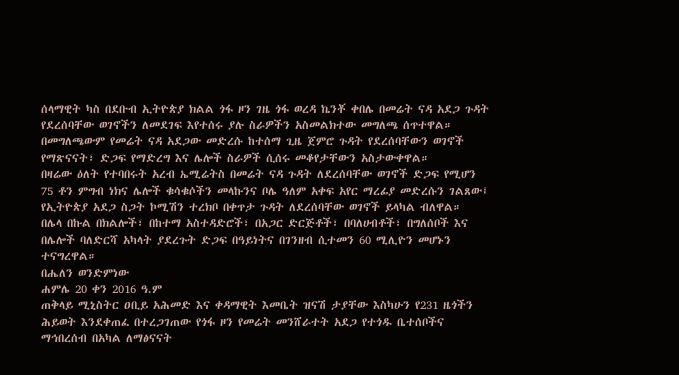ሰላማዊት ካስ በደቡብ ኢትዮጵያ ክልል ጎፋ ዞን ገዜ ጎፋ ወረዳ ኬንቾ ቀበሌ በመሬት ናዳ አደጋ ጉዳት የደረሰባቸው ወገኖችን ለመደገፍ እየተሰሩ ያሉ ስራዎችን አስመልክተው መግለጫ ሰጥተዋል።
በመግለጫውም የመሬት ናዳ አደጋው መድረሱ ከተሰማ ጊዜ ጀምሮ ጉዳት የደረሰባቸውን ወገኖች የማጽናናት፣ ድጋፍ የማድረግ እና ሌሎች ስራዎች ሲሰሩ መቆየታቸውን አስታውቀዋል።
በዛሬው ዕለት የተባበሩት አረብ ኤሚሬትስ በመሬት ናዳ ጉዳት ለደረሰባቸው ወገኖች ድጋፍ የሚሆን 75 ቶን ምግብ ነክና ሌሎች ቁሳቁሶችን መላኩንና ቦሌ ዓለም አቀፍ አየር ማረፊያ መድረሱን ገልጸው፤ የኢትዮጵያ አደጋ ስጋት ኮሚሽን ተረክቦ በቀጥታ ጉዳት ለደረሰባቸው ወገኖች ይላካል ብለዋል።
በሌላ በኩል በክልሎች፣ በከተማ አስተዳድሮች፣ በአጋር ድርጅቶች፣ በባለሀብቶች፣ በግለሰቦች እና በሌሎች ባለድርሻ አካላት ያደረጉት ድጋፍ በዓይነትና በገንዘብ ሲተመን 60 ሚሊዮን መሆኑን ተናግረዋል።
በሔለን ወንድምነው
ሐምሌ 20 ቀን 2016 ዓ.ም
ጠቅላይ ሚኒስትር ዐቢይ አሕመድ እና ቀዳማዊት እመቤት ዝናሽ ታያቸው እስካሁን የ231 ዜጎችን ሕይወት እንደቀጠፈ በተረጋገጠው የጎፋ ዞን የመሬት መንሸራተት አደጋ የተጎዱ ቤተሰቦችና ማኅበረሰብ በአካል ለማፅናናት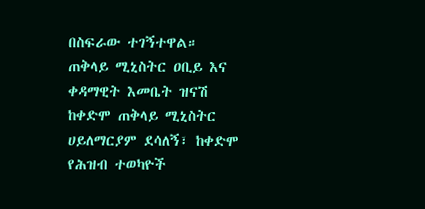በስፍራው ተገኝተዋል።
ጠቅላይ ሚኒስትር ዐቢይ እና ቀዳማዊት እመቤት ዝናሽ ከቀድሞ ጠቅላይ ሚኒስትር ሀይለማርያም ደሳለኝ፣ ከቀድሞ የሕዝብ ተወካዮች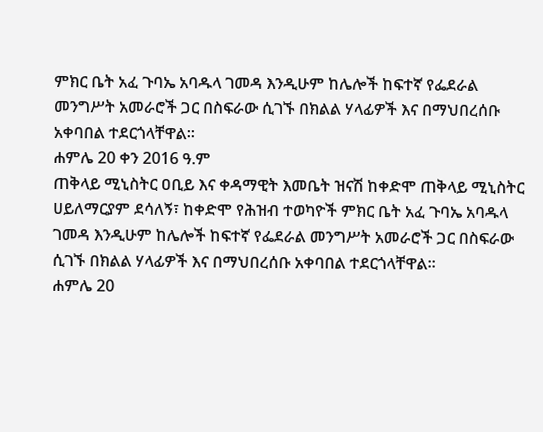ምክር ቤት አፈ ጉባኤ አባዱላ ገመዳ እንዲሁም ከሌሎች ከፍተኛ የፌደራል መንግሥት አመራሮች ጋር በስፍራው ሲገኙ በክልል ሃላፊዎች እና በማህበረሰቡ አቀባበል ተደርጎላቸዋል።
ሐምሌ 20 ቀን 2016 ዓ.ም
ጠቅላይ ሚኒስትር ዐቢይ እና ቀዳማዊት እመቤት ዝናሽ ከቀድሞ ጠቅላይ ሚኒስትር ሀይለማርያም ደሳለኝ፣ ከቀድሞ የሕዝብ ተወካዮች ምክር ቤት አፈ ጉባኤ አባዱላ ገመዳ እንዲሁም ከሌሎች ከፍተኛ የፌደራል መንግሥት አመራሮች ጋር በስፍራው ሲገኙ በክልል ሃላፊዎች እና በማህበረሰቡ አቀባበል ተደርጎላቸዋል።
ሐምሌ 20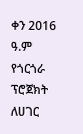ቀን 2016 ዓ.ም
የጎርጎራ ፕሮጀክት ለሀገር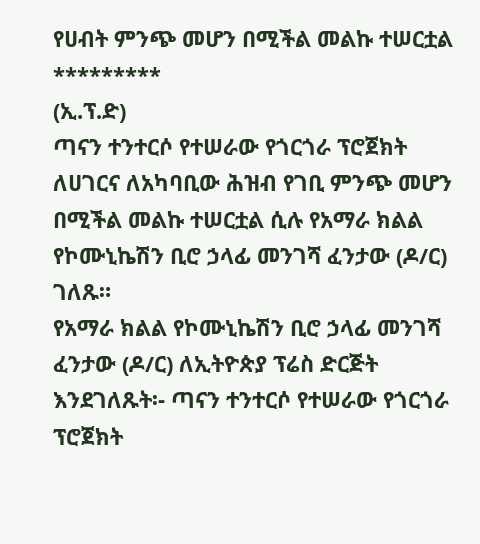የሀብት ምንጭ መሆን በሚችል መልኩ ተሠርቷል
*********
(ኢ.ፕ.ድ)
ጣናን ተንተርሶ የተሠራው የጎርጎራ ፕሮጀክት ለሀገርና ለአካባቢው ሕዝብ የገቢ ምንጭ መሆን በሚችል መልኩ ተሠርቷል ሲሉ የአማራ ክልል የኮሙኒኬሽን ቢሮ ኃላፊ መንገሻ ፈንታው (ዶ/ር) ገለጹ።
የአማራ ክልል የኮሙኒኬሽን ቢሮ ኃላፊ መንገሻ ፈንታው (ዶ/ር) ለኢትዮጵያ ፕሬስ ድርጅት እንደገለጹት፡- ጣናን ተንተርሶ የተሠራው የጎርጎራ ፕሮጀክት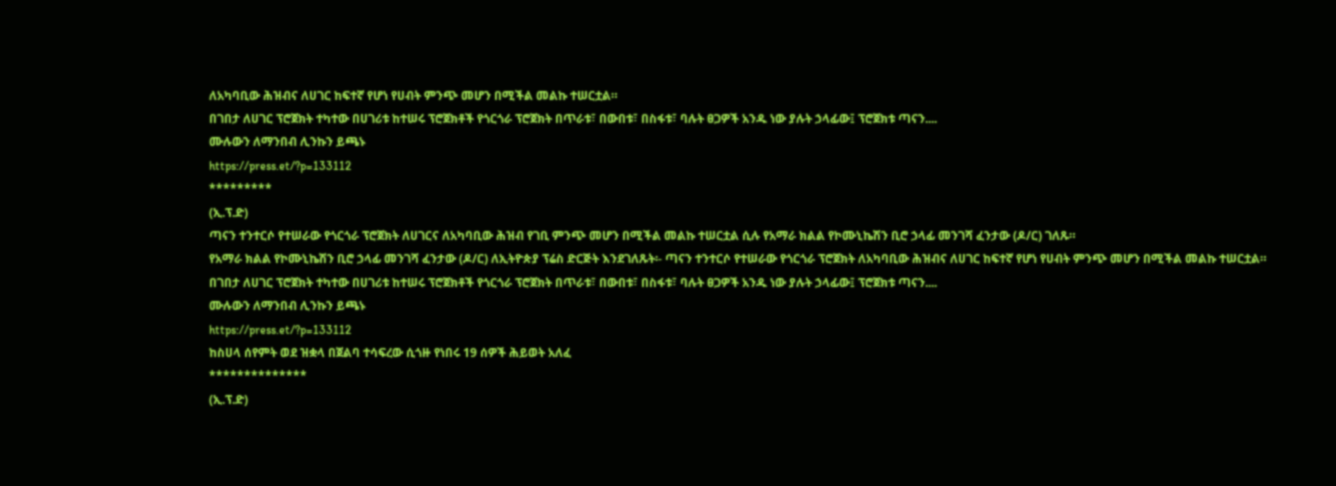ለአካባቢው ሕዝብና ለሀገር ከፍተኛ የሆነ የሀብት ምንጭ መሆን በሚችል መልኩ ተሠርቷል።
በገበታ ለሀገር ፕሮጀክት ተካተው በሀገሪቱ ከተሠሩ ፕሮጀክቶች የጎርጎራ ፕሮጀክት በጥራቱ፣ በውበቱ፣ በስፋቱ፣ ባሉት ፀጋዎች አንዱ ነው ያሉት ኃላፊው፤ ፕሮጀክቱ ጣናን....
ሙሉውን ለማንበብ ሊንኩን ይጫኑ
https://press.et/?p=133112
*********
(ኢ.ፕ.ድ)
ጣናን ተንተርሶ የተሠራው የጎርጎራ ፕሮጀክት ለሀገርና ለአካባቢው ሕዝብ የገቢ ምንጭ መሆን በሚችል መልኩ ተሠርቷል ሲሉ የአማራ ክልል የኮሙኒኬሽን ቢሮ ኃላፊ መንገሻ ፈንታው (ዶ/ር) ገለጹ።
የአማራ ክልል የኮሙኒኬሽን ቢሮ ኃላፊ መንገሻ ፈንታው (ዶ/ር) ለኢትዮጵያ ፕሬስ ድርጅት እንደገለጹት፡- ጣናን ተንተርሶ የተሠራው የጎርጎራ ፕሮጀክት ለአካባቢው ሕዝብና ለሀገር ከፍተኛ የሆነ የሀብት ምንጭ መሆን በሚችል መልኩ ተሠርቷል።
በገበታ ለሀገር ፕሮጀክት ተካተው በሀገሪቱ ከተሠሩ ፕሮጀክቶች የጎርጎራ ፕሮጀክት በጥራቱ፣ በውበቱ፣ በስፋቱ፣ ባሉት ፀጋዎች አንዱ ነው ያሉት ኃላፊው፤ ፕሮጀክቱ ጣናን....
ሙሉውን ለማንበብ ሊንኩን ይጫኑ
https://press.et/?p=133112
ከስሀላ ሰየምት ወደ ዝቋላ በጀልባ ተሳፍረው ሲጎዙ የነበሩ 19 ሰዎች ሕይወት አለፈ
**************
(ኢ.ፕ.ድ)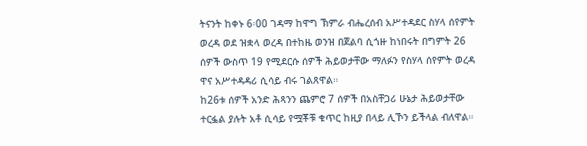ትናንት ከቀኑ 6፡00 ገዳማ ከዋግ ኽምራ ብሔረሰብ አሥተዳደር ስሃላ ሰየምት ወረዳ ወደ ዝቋላ ወረዳ በተከዜ ወንዝ በጀልባ ሲጎዙ ከነበሩት በግምት 26 ሰዎች ውስጥ 19 የሚደርሱ ሰዎች ሕይወታቸው ማለፉን የስሃላ ሰየምት ወረዳ ዋና አሥተዳዳሪ ሲሳይ ብሩ ገልጸዋል።
ከ26ቱ ሰዎች አንድ ሕጻንን ጨምሮ 7 ሰዎች በአስቸጋሪ ሁኔታ ሕይወታቸው ተርፏል ያሉት አቶ ሲሳይ የሟቾቹ ቁጥር ከዚያ በላይ ሊኾን ይችላል ብለዋል።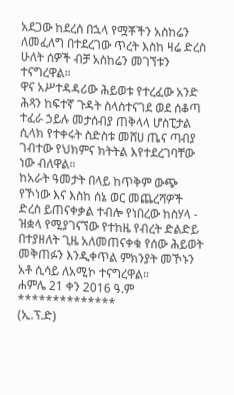አደጋው ከደረሰ በኋላ የሟቾችን አስከሬን ለመፈለግ በተደረገው ጥረት እስከ ዛሬ ድረስ ሁለት ሰዎች ብቻ አስከሬን መገኘቱን ተናግረዋል።
ዋና አሥተዳዳሪው ሕይወቱ የተረፈው አንድ ሕጻን ከፍተኛ ጉዳት ስላስተናገደ ወደ ሰቆጣ ተፈራ ኃይሉ መታሰብያ ጠቅላላ ሆስፒታል ሲላክ የተቀሩት ስድስቱ መሸሀ ጤና ጣብያ ገብተው የህክምና ክትትል እየተደረገባቸው ነው ብለዋል።
ከአራት ዓመታት በላይ ከጥቅም ውጭ የኾነው እና እስከ ሰኔ ወር መጨረሻዎች ድረስ ይጠናቀቃል ተብሎ የነበረው ከስሃላ - ዝቋላ የሚያገናኘው የተከዜ የብረት ድልድይ በተያዘለት ጊዜ አለመጠናቀቁ የሰው ሕይወት መቅጠፉን እንዲቀጥል ምክንያት መኾኑን አቶ ሲሳይ ለአሚኮ ተናግረዋል።
ሐምሌ 21 ቀን 2016 ዓ.ም
**************
(ኢ.ፕ.ድ)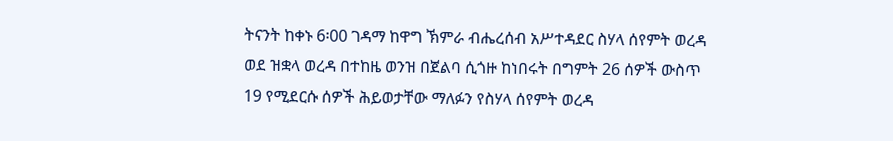ትናንት ከቀኑ 6፡00 ገዳማ ከዋግ ኽምራ ብሔረሰብ አሥተዳደር ስሃላ ሰየምት ወረዳ ወደ ዝቋላ ወረዳ በተከዜ ወንዝ በጀልባ ሲጎዙ ከነበሩት በግምት 26 ሰዎች ውስጥ 19 የሚደርሱ ሰዎች ሕይወታቸው ማለፉን የስሃላ ሰየምት ወረዳ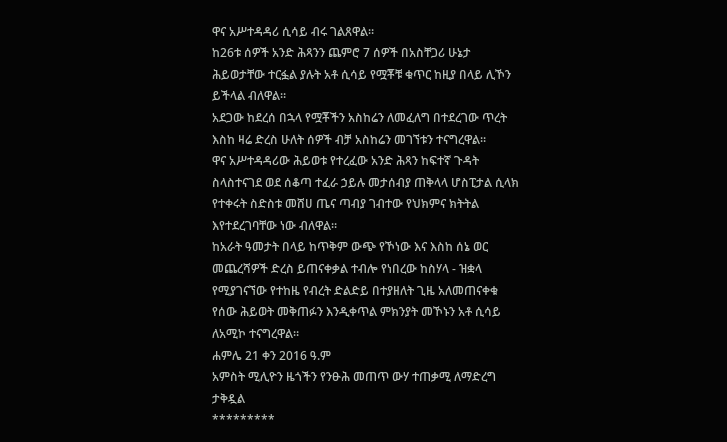ዋና አሥተዳዳሪ ሲሳይ ብሩ ገልጸዋል።
ከ26ቱ ሰዎች አንድ ሕጻንን ጨምሮ 7 ሰዎች በአስቸጋሪ ሁኔታ ሕይወታቸው ተርፏል ያሉት አቶ ሲሳይ የሟቾቹ ቁጥር ከዚያ በላይ ሊኾን ይችላል ብለዋል።
አደጋው ከደረሰ በኋላ የሟቾችን አስከሬን ለመፈለግ በተደረገው ጥረት እስከ ዛሬ ድረስ ሁለት ሰዎች ብቻ አስከሬን መገኘቱን ተናግረዋል።
ዋና አሥተዳዳሪው ሕይወቱ የተረፈው አንድ ሕጻን ከፍተኛ ጉዳት ስላስተናገደ ወደ ሰቆጣ ተፈራ ኃይሉ መታሰብያ ጠቅላላ ሆስፒታል ሲላክ የተቀሩት ስድስቱ መሸሀ ጤና ጣብያ ገብተው የህክምና ክትትል እየተደረገባቸው ነው ብለዋል።
ከአራት ዓመታት በላይ ከጥቅም ውጭ የኾነው እና እስከ ሰኔ ወር መጨረሻዎች ድረስ ይጠናቀቃል ተብሎ የነበረው ከስሃላ - ዝቋላ የሚያገናኘው የተከዜ የብረት ድልድይ በተያዘለት ጊዜ አለመጠናቀቁ የሰው ሕይወት መቅጠፉን እንዲቀጥል ምክንያት መኾኑን አቶ ሲሳይ ለአሚኮ ተናግረዋል።
ሐምሌ 21 ቀን 2016 ዓ.ም
አምስት ሚሊዮን ዜጎችን የንፁሕ መጠጥ ውሃ ተጠቃሚ ለማድረግ ታቅዷል
*********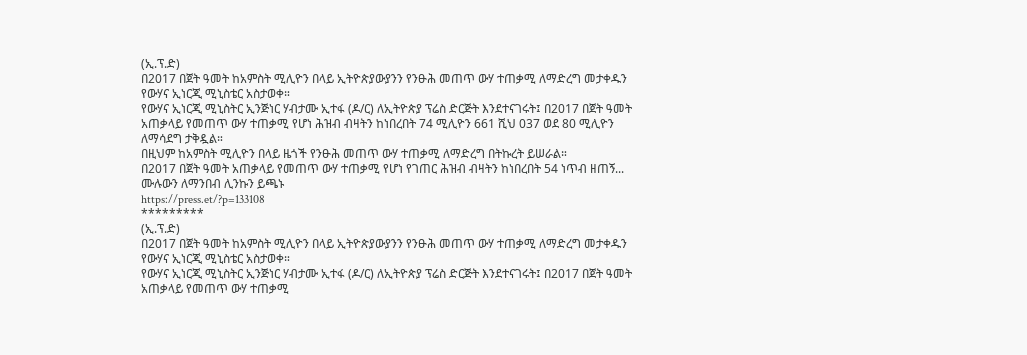(ኢ.ፕ.ድ)
በ2017 በጀት ዓመት ከአምስት ሚሊዮን በላይ ኢትዮጵያውያንን የንፁሕ መጠጥ ውሃ ተጠቃሚ ለማድረግ መታቀዱን የውሃና ኢነርጂ ሚኒስቴር አስታወቀ።
የውሃና ኢነርጂ ሚኒስትር ኢንጅነር ሃብታሙ ኢተፋ (ዶ/ር) ለኢትዮጵያ ፕሬስ ድርጅት እንደተናገሩት፤ በ2017 በጀት ዓመት አጠቃላይ የመጠጥ ውሃ ተጠቃሚ የሆነ ሕዝብ ብዛትን ከነበረበት 74 ሚሊዮን 661 ሺህ 037 ወደ 80 ሚሊዮን ለማሳደግ ታቅዷል።
በዚህም ከአምስት ሚሊዮን በላይ ዜጎች የንፁሕ መጠጥ ውሃ ተጠቃሚ ለማድረግ በትኩረት ይሠራል።
በ2017 በጀት ዓመት አጠቃላይ የመጠጥ ውሃ ተጠቃሚ የሆነ የገጠር ሕዝብ ብዛትን ከነበረበት 54 ነጥብ ዘጠኝ...
ሙሉውን ለማንበብ ሊንኩን ይጫኑ
https://press.et/?p=133108
*********
(ኢ.ፕ.ድ)
በ2017 በጀት ዓመት ከአምስት ሚሊዮን በላይ ኢትዮጵያውያንን የንፁሕ መጠጥ ውሃ ተጠቃሚ ለማድረግ መታቀዱን የውሃና ኢነርጂ ሚኒስቴር አስታወቀ።
የውሃና ኢነርጂ ሚኒስትር ኢንጅነር ሃብታሙ ኢተፋ (ዶ/ር) ለኢትዮጵያ ፕሬስ ድርጅት እንደተናገሩት፤ በ2017 በጀት ዓመት አጠቃላይ የመጠጥ ውሃ ተጠቃሚ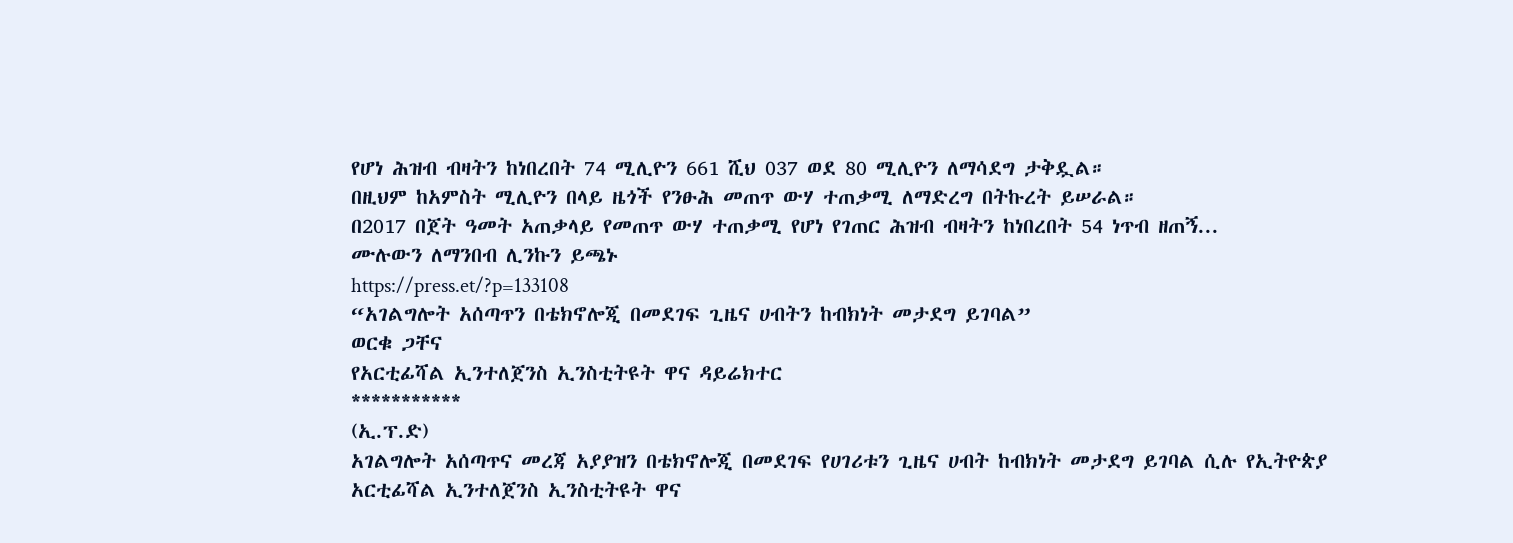የሆነ ሕዝብ ብዛትን ከነበረበት 74 ሚሊዮን 661 ሺህ 037 ወደ 80 ሚሊዮን ለማሳደግ ታቅዷል።
በዚህም ከአምስት ሚሊዮን በላይ ዜጎች የንፁሕ መጠጥ ውሃ ተጠቃሚ ለማድረግ በትኩረት ይሠራል።
በ2017 በጀት ዓመት አጠቃላይ የመጠጥ ውሃ ተጠቃሚ የሆነ የገጠር ሕዝብ ብዛትን ከነበረበት 54 ነጥብ ዘጠኝ...
ሙሉውን ለማንበብ ሊንኩን ይጫኑ
https://press.et/?p=133108
“አገልግሎት አሰጣጥን በቴክኖሎጂ በመደገፍ ጊዜና ሀብትን ከብክነት መታደግ ይገባል”
ወርቁ ጋቸና
የአርቲፊሻል ኢንተለጀንስ ኢንስቲትዩት ዋና ዳይሬክተር
***********
(ኢ.ፕ.ድ)
አገልግሎት አሰጣጥና መረጃ አያያዝን በቴክኖሎጂ በመደገፍ የሀገሪቱን ጊዜና ሀብት ከብክነት መታደግ ይገባል ሲሉ የኢትዮጵያ አርቲፊሻል ኢንተለጀንስ ኢንስቲትዩት ዋና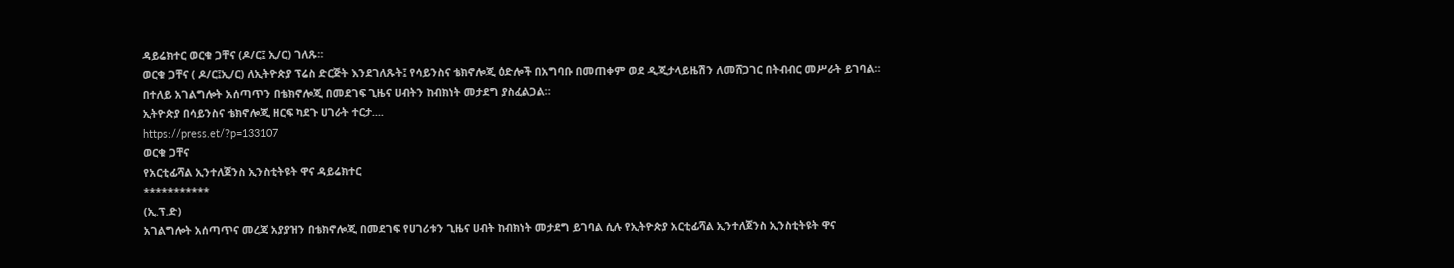ዳይሬክተር ወርቁ ጋቸና (ዶ/ር፤ ኢ/ር) ገለጹ።
ወርቁ ጋቸና ( ዶ/ር፤ኢ/ር) ለኢትዮጵያ ፕሬስ ድርጅት እንደገለጹት፤ የሳይንስና ቴክኖሎጂ ዕድሎች በአግባቡ በመጠቀም ወደ ዲጂታላይዜሽን ለመሸጋገር በትብብር መሥራት ይገባል።
በተለይ አገልግሎት አሰጣጥን በቴክኖሎጂ በመደገፍ ጊዜና ሀብትን ከብክነት መታደግ ያስፈልጋል።
ኢትዮጵያ በሳይንስና ቴክኖሎጂ ዘርፍ ካደጉ ሀገራት ተርታ....
https://press.et/?p=133107
ወርቁ ጋቸና
የአርቲፊሻል ኢንተለጀንስ ኢንስቲትዩት ዋና ዳይሬክተር
***********
(ኢ.ፕ.ድ)
አገልግሎት አሰጣጥና መረጃ አያያዝን በቴክኖሎጂ በመደገፍ የሀገሪቱን ጊዜና ሀብት ከብክነት መታደግ ይገባል ሲሉ የኢትዮጵያ አርቲፊሻል ኢንተለጀንስ ኢንስቲትዩት ዋና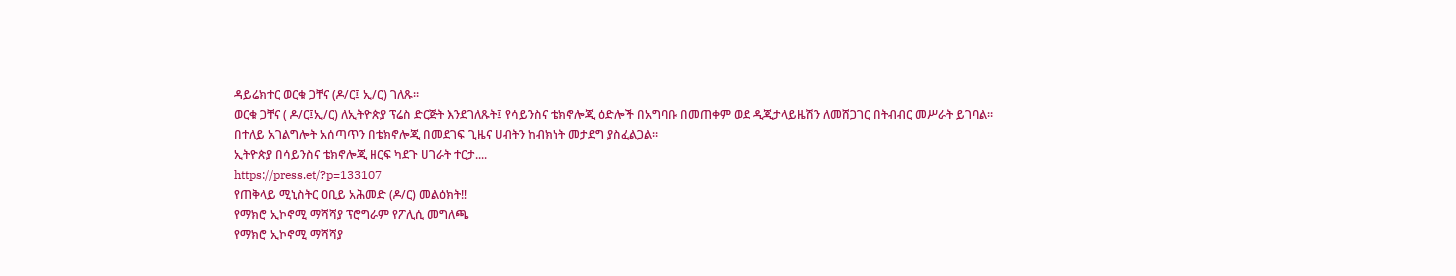ዳይሬክተር ወርቁ ጋቸና (ዶ/ር፤ ኢ/ር) ገለጹ።
ወርቁ ጋቸና ( ዶ/ር፤ኢ/ር) ለኢትዮጵያ ፕሬስ ድርጅት እንደገለጹት፤ የሳይንስና ቴክኖሎጂ ዕድሎች በአግባቡ በመጠቀም ወደ ዲጂታላይዜሽን ለመሸጋገር በትብብር መሥራት ይገባል።
በተለይ አገልግሎት አሰጣጥን በቴክኖሎጂ በመደገፍ ጊዜና ሀብትን ከብክነት መታደግ ያስፈልጋል።
ኢትዮጵያ በሳይንስና ቴክኖሎጂ ዘርፍ ካደጉ ሀገራት ተርታ....
https://press.et/?p=133107
የጠቅላይ ሚኒስትር ዐቢይ አሕመድ (ዶ/ር) መልዕክት‼
የማክሮ ኢኮኖሚ ማሻሻያ ፕሮግራም የፖሊሲ መግለጫ
የማክሮ ኢኮኖሚ ማሻሻያ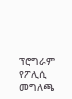ፕሮግራም የፖሊሲ መግለጫ